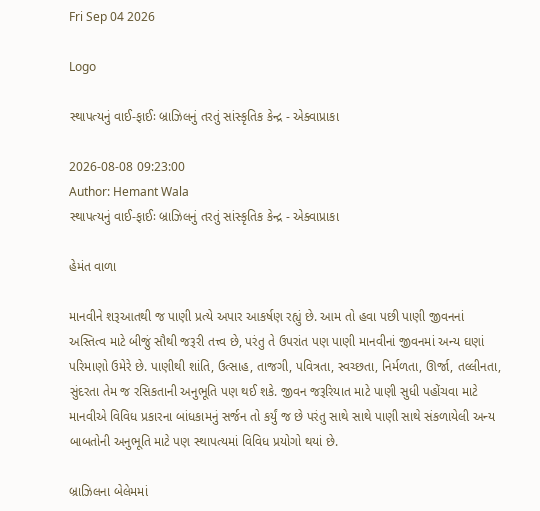Fri Sep 04 2026

Logo

સ્થાપત્યનું વાઈ-ફાઈઃ બ્રાઝિલનું તરતું સાંસ્કૃતિક કેન્દ્ર - એક્વાપ્રાકા

2026-08-08 09:23:00
Author: Hemant Wala
સ્થાપત્યનું વાઈ-ફાઈઃ બ્રાઝિલનું તરતું સાંસ્કૃતિક કેન્દ્ર - એક્વાપ્રાકા

હેમંત વાળા

માનવીને શરૂઆતથી જ પાણી પ્રત્યે અપાર આકર્ષણ રહ્યું છે. આમ તો હવા પછી પાણી જીવનનાં અસ્તિત્વ માટે બીજું સૌથી જરૂરી તત્ત્વ છે, પરંતુ તે ઉપરાંત પણ પાણી માનવીનાં જીવનમાં અન્ય ઘણાં પરિમાણો ઉમેરે છે. પાણીથી શાંતિ, ઉત્સાહ, તાજગી, પવિત્રતા, સ્વચ્છતા, નિર્મળતા, ઊર્જા, તલ્લીનતા, સુંદરતા તેમ જ રસિકતાની અનુભૂતિ પણ થઈ શકે. જીવન જરૂરિયાત માટે પાણી સુધી પહોંચવા માટે માનવીએ વિવિધ પ્રકારના બાંધકામનું સર્જન તો કર્યું જ છે પરંતુ સાથે સાથે પાણી સાથે સંકળાયેલી અન્ય બાબતોની અનુભૂતિ માટે પણ સ્થાપત્યમાં વિવિધ પ્રયોગો થયાં છે.

બ્રાઝિલના બેલેમમાં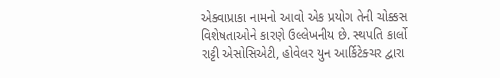એક્વાપ્રાકા નામનો આવો એક પ્રયોગ તેની ચોક્કસ વિશેષતાઓને કારણે ઉલ્લેખનીય છે. સ્થપતિ કાર્લો રાટ્ટી એસોસિએટી, હોવેલર યુન આર્કિટેક્ચર દ્વારા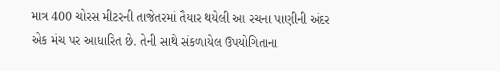માત્ર 400 ચોરસ મીટરની તાજેતરમાં તૈયાર થયેલી આ રચના પાણીની અંદર એક મંચ પર આધારિત છે. તેની સાથે સંકળાયેલ ઉપયોગિતાના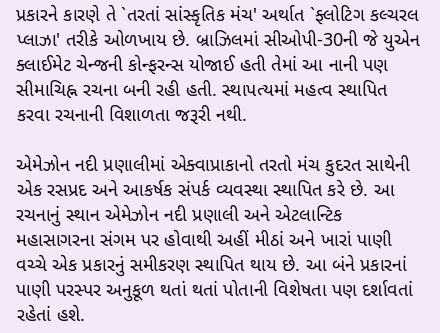પ્રકારને કારણે તે `તરતાં સાંસ્કૃતિક મંચ' અર્થાત `ફ્લોટિગ કલ્ચરલ પ્લાઝા' તરીકે ઓળખાય છે. બ્રાઝિલમાં સીઓપી-30ની જે યુએન ક્લાઈમેટ ચેન્જની કોન્ફરન્સ યોજાઈ હતી તેમાં આ નાની પણ સીમાચિહ્ન રચના બની રહી હતી. સ્થાપત્યમાં મહત્વ સ્થાપિત કરવા રચનાની વિશાળતા જરૂરી નથી.

એમેઝોન નદી પ્રણાલીમાં એક્વાપ્રાકાનો તરતો મંચ કુદરત સાથેની એક રસપ્રદ અને આકર્ષક સંપર્ક વ્યવસ્થા સ્થાપિત કરે છે. આ રચનાનું સ્થાન એમેઝોન નદી પ્રણાલી અને એટલાન્ટિક મહાસાગરના સંગમ પર હોવાથી અહીં મીઠાં અને ખારાં પાણી વચ્ચે એક પ્રકારનું સમીકરણ સ્થાપિત થાય છે. આ બંને પ્રકારનાં પાણી પરસ્પર અનુકૂળ થતાં થતાં પોતાની વિશેષતા પણ દર્શાવતાં રહેતાં હશે.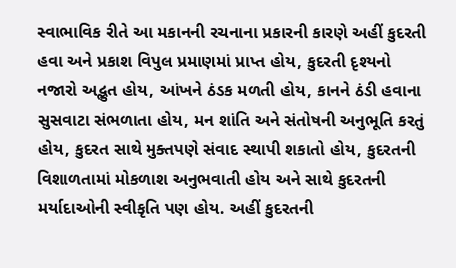સ્વાભાવિક રીતે આ મકાનની રચનાના પ્રકારની કારણે અહીં કુદરતી હવા અને પ્રકાશ વિપુલ પ્રમાણમાં પ્રાપ્ત હોય, કુદરતી દૃશ્યનો નજારો અદ્ભુત હોય, આંખને ઠંડક મળતી હોય, કાનને ઠંડી હવાના સુસવાટા સંભળાતા હોય, મન શાંતિ અને સંતોષની અનુભૂતિ કરતું હોય, કુદરત સાથે મુક્તપણે સંવાદ સ્થાપી શકાતો હોય, કુદરતની વિશાળતામાં મોકળાશ અનુભવાતી હોય અને સાથે કુદરતની મર્યાદાઓની સ્વીકૃતિ પણ હોય. અહીં કુદરતની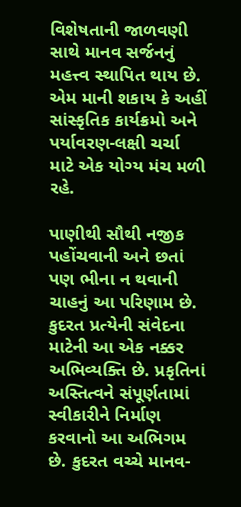વિશેષતાની જાળવણી સાથે માનવ સર્જનનું મહત્ત્વ સ્થાપિત થાય છે. એમ માની શકાય કે અહીં સાંસ્કૃતિક કાર્યક્રમો અને પર્યાવરણ-લક્ષી ચર્ચા માટે એક યોગ્ય મંચ મળી રહે.

પાણીથી સૌથી નજીક પહોંચવાની અને છતાં પણ ભીના ન થવાની ચાહનું આ પરિણામ છે. કુદરત પ્રત્યેની સંવેદના માટેની આ એક નક્કર અભિવ્યક્તિ છે. પ્રકૃતિનાં અસ્તિત્વને સંપૂર્ણતામાં સ્વીકારીને નિર્માણ કરવાનો આ અભિગમ છે. કુદરત વચ્ચે માનવ-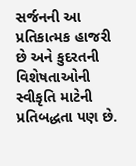સર્જનની આ પ્રતિકાત્મક હાજરી છે અને કુદરતની વિશેષતાઓની સ્વીકૃતિ માટેની પ્રતિબદ્ધતા પણ છે.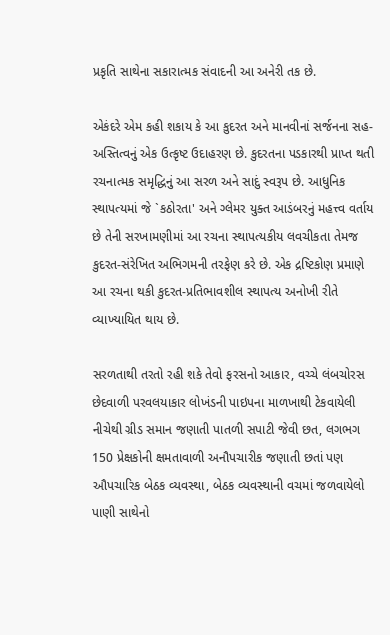પ્રકૃતિ સાથેના સકારાત્મક સંવાદની આ અનેરી તક છે.

એકંદરે એમ કહી શકાય કે આ કુદરત અને માનવીનાં સર્જનના સહ-અસ્તિત્વનું એક ઉત્કૃષ્ટ ઉદાહરણ છે. કુદરતના પડકારથી પ્રાપ્ત થતી રચનાત્મક સમૃદ્ધિનું આ સરળ અને સાદું સ્વરૂપ છે. આધુનિક સ્થાપત્યમાં જે `કઠોરતા' અને ગ્લેમર યુક્ત આડંબરનું મહત્ત્વ વર્તાય છે તેની સરખામણીમાં આ રચના સ્થાપત્યકીય લવચીકતા તેમજ કુદરત-સંરેખિત અભિગમની તરફેણ કરે છે. એક દ્રષ્ટિકોણ પ્રમાણે આ રચના થકી કુદરત-પ્રતિભાવશીલ સ્થાપત્ય અનોખી રીતે વ્યાખ્યાયિત થાય છે.

સરળતાથી તરતો રહી શકે તેવો ફરસનો આકાર, વચ્ચે લંબચોરસ છેદવાળી પરવલયાકાર લોખંડની પાઇપના માળખાથી ટેકવાયેલી નીચેથી ગ્રીડ સમાન જણાતી પાતળી સપાટી જેવી છત, લગભગ 150 પ્રેક્ષકોની ક્ષમતાવાળી અનૌપચારીક જણાતી છતાં પણ ઔપચારિક બેઠક વ્યવસ્થા, બેઠક વ્યવસ્થાની વચમાં જળવાયેલો પાણી સાથેનો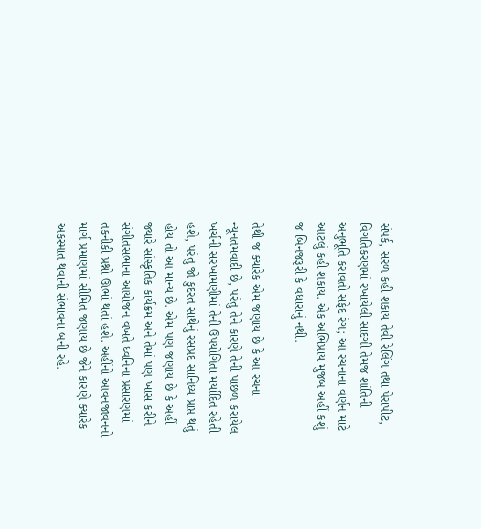સંપર્ક, સરળ કહી શકાય તેવી રેલિંગ તથા પેરાપીટ, વિગતિકરણમાં રખાયેલી સાદગી તેમજ શાંતિની અનુભૂતિ કરાવતો સફેદ રંગ; આ રચનાના વર્ણન માટે આટલું કહી શકાય. એક અભિપ્રાય મુજબ અહીં કશું જ બિનજરૂરી કે વધારાનું નથી.

તેથી જ ક્યારેક એમ જણાય છે કે આ રચના ન્યૂનતમવાદી છે, પરંતુ તેને કારણે તેની પાછળ કરાયેલ ખર્ચની સરખામણીમાં તેની ઉપયોગિતા મર્યાદિત રહેતી હશે, પરંતુ જો કુદરત સાથેનું રસપ્રદ સાનિધ્ય પ્રાપ્ત થતું હોય તો આ માન્ય છે. એમ પણ જણાય છે કે અહીં જ્યારે સાંસ્કૃતિક કાર્યક્રમ અને તેમાં પણ ખાસ કરીને સંગીતસભાના આયોજન વખતે ધ્વનિના પ્રસારણમાં તકનીકી પ્રશ્નો ઊભાં થતાં હશે. અહીંનો આવનજાવનનો માર્ગ પ્રમાણમાં સીમિત જણાય છે જેને કારણે ક્યારેક અકસ્માત થવાની સંભાવના બની રહે.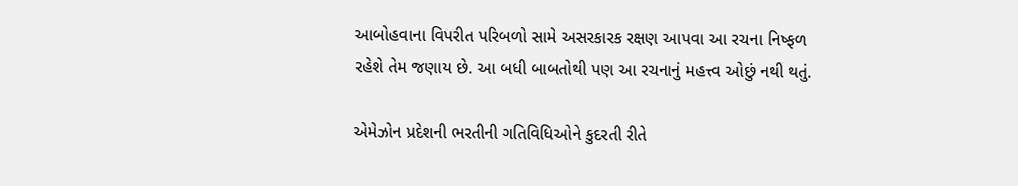આબોહવાના વિપરીત પરિબળો સામે અસરકારક રક્ષણ આપવા આ રચના નિષ્ફળ રહેશે તેમ જણાય છે. આ બધી બાબતોથી પણ આ રચનાનું મહત્ત્વ ઓછું નથી થતું.

એમેઝોન પ્રદેશની ભરતીની ગતિવિધિઓને કુદરતી રીતે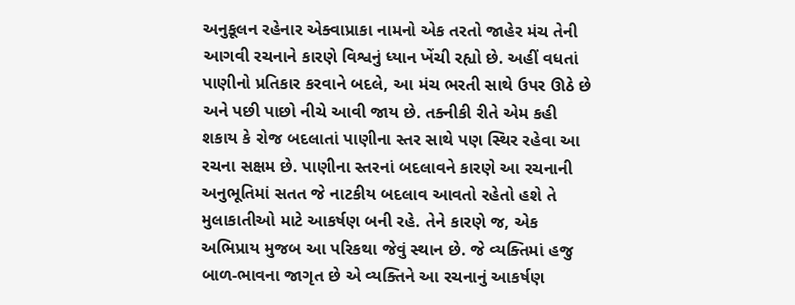અનુકૂલન રહેનાર એક્વાપ્રાકા નામનો એક તરતો જાહેર મંચ તેની આગવી રચનાને કારણે વિશ્વનું ધ્યાન ખેંચી રહ્યો છે. અહીં વધતાં પાણીનો પ્રતિકાર કરવાને બદલે, આ મંચ ભરતી સાથે ઉપર ઊઠે છે અને પછી પાછો નીચે આવી જાય છે. તક્નીકી રીતે એમ કહી શકાય કે રોજ બદલાતાં પાણીના સ્તર સાથે પણ સ્થિર રહેવા આ રચના સક્ષમ છે. પાણીના સ્તરનાં બદલાવને કારણે આ રચનાની અનુભૂતિમાં સતત જે નાટકીય બદલાવ આવતો રહેતો હશે તે મુલાકાતીઓ માટે આકર્ષણ બની રહે. તેને કારણે જ, એક અભિપ્રાય મુજબ આ પરિકથા જેવું સ્થાન છે. જે વ્યક્તિમાં હજુ બાળ-ભાવના જાગૃત છે એ વ્યક્તિને આ રચનાનું આકર્ષણ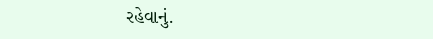રહેવાનું.